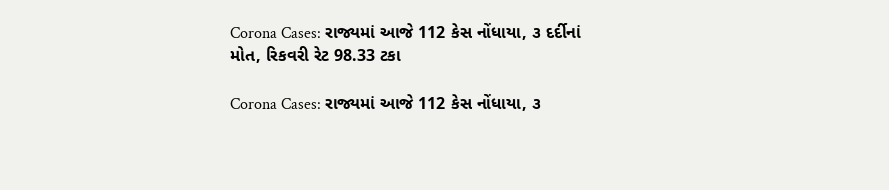Corona Cases: રાજ્યમાં આજે 112 કેસ નોંધાયા, ૩ દર્દીનાં મોત, રિકવરી રેટ 98.33 ટકા

Corona Cases: રાજ્યમાં આજે 112 કેસ નોંધાયા, ૩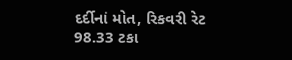દર્દીનાં મોત, રિકવરી રેટ 98.33 ટકા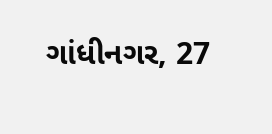ગાંધીનગર, 27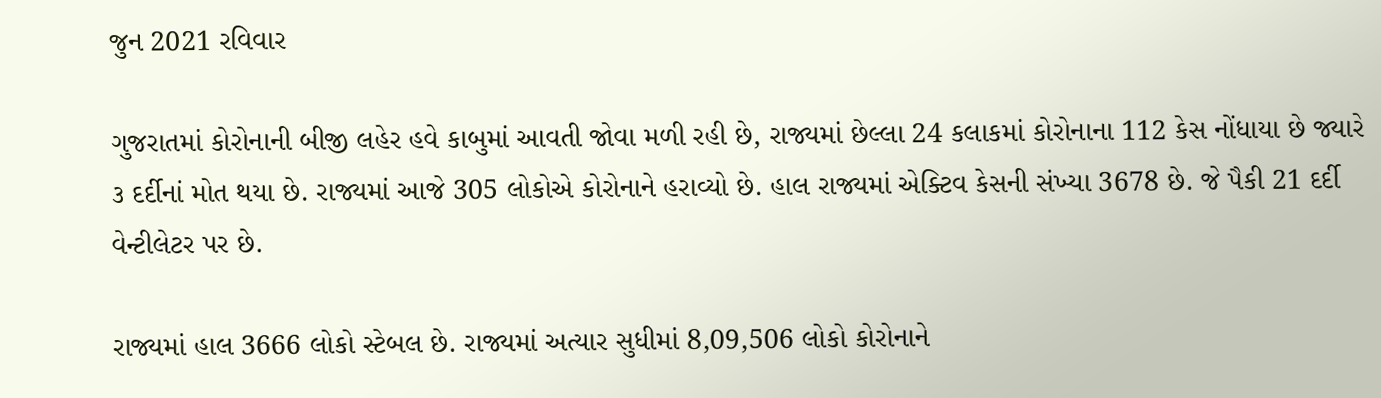જુન 2021 રવિવાર

ગુજરાતમાં કોરોનાની બીજી લહેર હવે કાબુમાં આવતી જોવા મળી રહી છે, રાજ્યમાં છેલ્લા 24 કલાકમાં કોરોનાના 112 કેસ નોંધાયા છે જ્યારે ૩ દર્દીનાં મોત થયા છે. રાજ્યમાં આજે 305 લોકોએ કોરોનાને હરાવ્યો છે. હાલ રાજ્યમાં એક્ટિવ કેસની સંખ્યા 3678 છે. જે પૈકી 21 દર્દી વેન્ટીલેટર પર છે.

રાજ્યમાં હાલ 3666 લોકો સ્ટેબલ છે. રાજ્યમાં અત્યાર સુધીમાં 8,09,506 લોકો કોરોનાને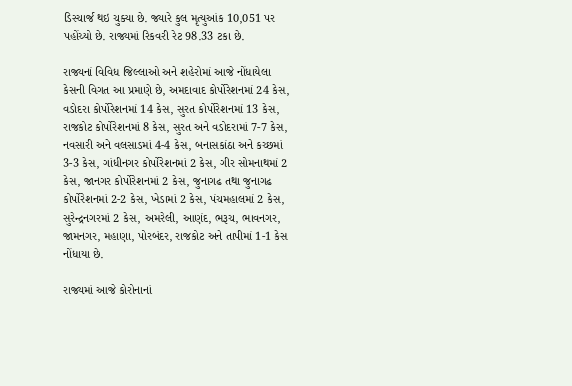ડિસ્ચાર્જ થઇ ચુક્યા છે. જ્યારે કુલ મૃત્યુઆંક 10,051 પર પહોંચ્યો છે. રાજ્યમાં રિકવરી રેટ 98.33 ટકા છે.

રાજ્યનાં વિવિધ જિલ્લાઓ અને શહેરોમાં આજે નોંધાયેલા કેસની વિગત આ પ્રમાણે છે, અમદાવાદ કોર્પોરેશનમાં 24 કેસ, વડોદરા કોર્પોરેશનમાં 14 કેસ, સુરત કોર્પોરેશનમાં 13 કેસ, રાજકોટ કોર્પોરેશનમાં 8 કેસ, સુરત અને વડોદરામાં 7-7 કેસ, નવસારી અને વલસાડમાં 4-4 કેસ, બનાસકાંઠા અને કચ્છમાં 3-3 કેસ, ગાંધીનગર કોર્પોરેશનમાં 2 કેસ, ગીર સોમનાથમાં 2 કેસ, જાનગર કોર્પોરેશનમાં 2 કેસ, જુનાગઢ તથા જુનાગઢ કોર્પોરેશનમાં 2-2 કેસ, ખેડામાં 2 કેસ, પંચમહાલમાં 2 કેસ, સુરેન્દ્રનગરમાં 2 કેસ, અમરેલી, આણંદ, ભરૂચ, ભાવનગર, જામનગર, મહાણા, પોરબંદર, રાજકોટ અને તાપીમાં 1-1 કેસ નોંધાયા છે.

રાજ્યમાં આજે કોરોનાનાં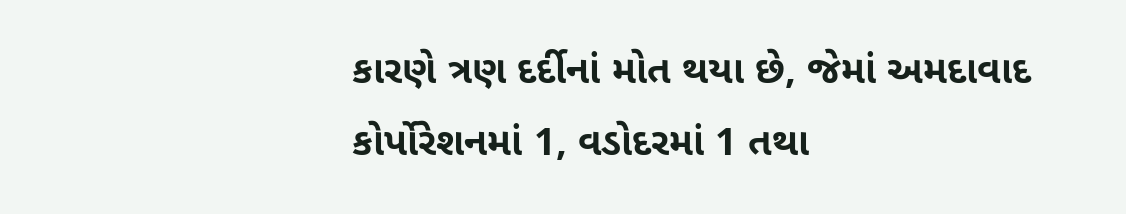કારણે ત્રણ દર્દીનાં મોત થયા છે, જેમાં અમદાવાદ કોર્પોરેશનમાં 1, વડોદરમાં 1 તથા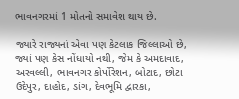ભાવનગરમાં 1 મોતનો સમાવેશ થાય છે.

જ્યારે રાજ્યનાં એવા પણ કેટલાક જિલ્લાઓ છે, જ્યાં પણ કેસ નોંધાયો નથી, જેમ કે અમદાવાદ, અરવલ્લી, ભાવનગર કોર્પોરેશન, બોટાદ, છોટા ઉદેપુર, દાહોદ, ડાંગ, દેવભૂમિ દ્વારકા,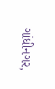ગાંધીનગર,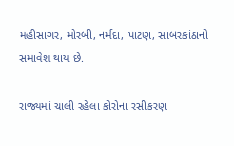મહીસાગર, મોરબી, નર્મદા, પાટણ, સાબરકાંઠાનો સમાવેશ થાય છે.

રાજ્યમાં ચાલી રહેલા કોરોના રસીકરણ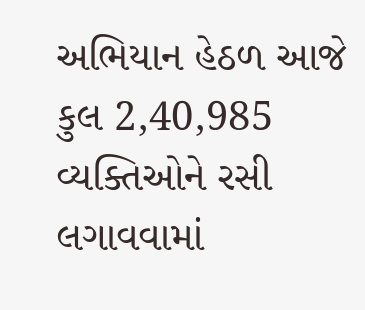અભિયાન હેઠળ આજે કુલ 2,40,985 વ્યક્તિઓને રસી લગાવવામાં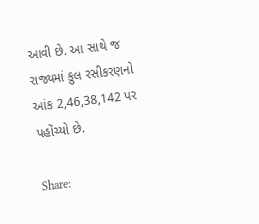આવી છે. આ સાથે જ રાજ્યમાં કુલ રસીકરણનો આંક 2,46,38,142 પર પહોંચ્યો છે.

Share: